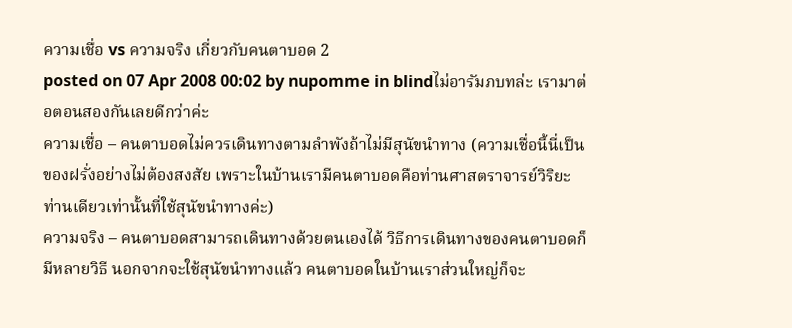ความเชื่อ vs ความจริง เกี่ยวกับคนตาบอด 2
posted on 07 Apr 2008 00:02 by nupomme in blindไม่อารัมภบทล่ะ เรามาต่อตอนสองกันเลยดีกว่าค่ะ
ความเชื่อ – คนตาบอดไม่ควรเดินทางตามลำพังถ้าไม่มีสุนัขนำทาง (ความเชื่อนี้นี่เป็นของฝรั่งอย่างไม่ต้องสงสัย เพราะในบ้านเรามีคนตาบอดคือท่านศาสตราจารย์วิริยะ ท่านเดียวเท่านั้นที่ใช้สุนัขนำทางค่ะ)
ความจริง – คนตาบอดสามารถเดินทางด้วยตนเองได้ วิธีการเดินทางของคนตาบอดก็มีหลายวิธี นอกจากจะใช้สุนัขนำทางแล้ว คนตาบอดในบ้านเราส่วนใหญ่ก็จะ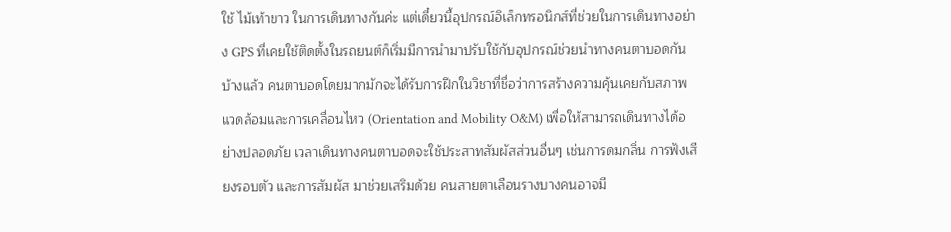ใช้ ไม้เท้าขาว ในการเดินทางกันค่ะ แต่เดี๋ยวนี้อุปกรณ์อิเล็กทรอนิกส์ที่ช่วยในการเดินทางอย่าง GPS ที่เคยใช้ติดตั้งในรถยนต์ก็เริ่มมีการนำมาปรับใช้กับอุปกรณ์ช่วยนำทางคนตาบอดกันบ้างแล้ว คนตาบอดโดยมากมักจะได้รับการฝึกในวิชาที่ชื่อว่าการสร้างความคุ้นเคยกับสภาพแวดล้อมและการเคลื่อนไหว (Orientation and Mobility O&M) เพื่อให้สามารถเดินทางได้อย่างปลอดภัย เวลาเดินทางคนตาบอดจะใช้ประสาทสัมผัสส่วนอื่นๆ เช่นการดมกลิ่น การฟังเสียงรอบตัว และการสัมผัส มาช่วยเสริมด้วย คนสายตาเลือนรางบางคนอาจมี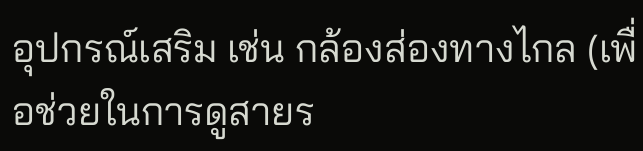อุปกรณ์เสริม เช่น กล้องส่องทางไกล (เพื่อช่วยในการดูสายร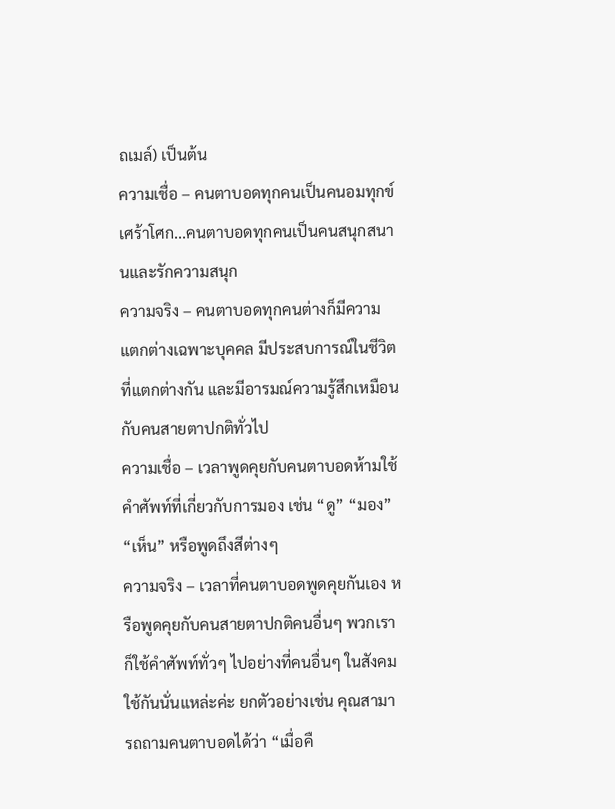ถเมล์) เป็นต้น
ความเชื่อ – คนตาบอดทุกคนเป็นคนอมทุกข์ เศร้าโศก...คนตาบอดทุกคนเป็นคนสนุกสนานและรักความสนุก
ความจริง – คนตาบอดทุกคนต่างก็มีความแตกต่างเฉพาะบุคคล มีประสบการณ์ในชีวิตที่แตกต่างกัน และมีอารมณ์ความรู้สึกเหมือนกับคนสายตาปกติทั่วไป
ความเชื่อ – เวลาพูดคุยกับคนตาบอดห้ามใช้คำศัพท์ที่เกี่ยวกับการมอง เช่น “ดู” “มอง” “เห็น” หรือพูดถึงสีต่างๆ
ความจริง – เวลาที่คนตาบอดพูดคุยกันเอง หรือพูดคุยกับคนสายตาปกติคนอื่นๆ พวกเราก็ใช้คำศัพท์ทั่วๆ ไปอย่างที่คนอื่นๆ ในสังคมใช้กันนั่นแหล่ะค่ะ ยกตัวอย่างเช่น คุณสามารถถามคนตาบอดได้ว่า “เมื่อคื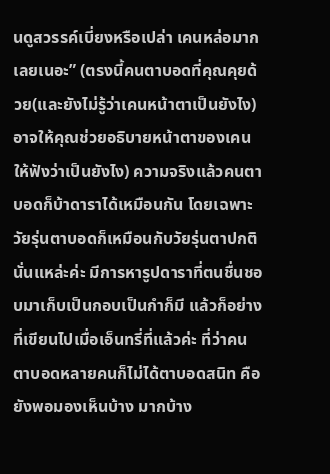นดูสวรรค์เบี่ยงหรือเปล่า เคนหล่อมากเลยเนอะ” (ตรงนี้คนตาบอดที่คุณคุยด้วย(และยังไม่รู้ว่าเคนหน้าตาเป็นยังไง)อาจให้คุณช่วยอธิบายหน้าตาของเคนให้ฟังว่าเป็นยังไง) ความจริงแล้วคนตาบอดก็บ้าดาราได้เหมือนกัน โดยเฉพาะวัยรุ่นตาบอดก็เหมือนกับวัยรุ่นตาปกตินั่นแหล่ะค่ะ มีการหารูปดาราที่ตนชื่นชอบมาเก็บเป็นกอบเป็นกำก็มี แล้วก็อย่างที่เขียนไปเมื่อเอ็นทรี่ที่แล้วค่ะ ที่ว่าคนตาบอดหลายคนก็ไม่ได้ตาบอดสนิท คือยังพอมองเห็นบ้าง มากบ้าง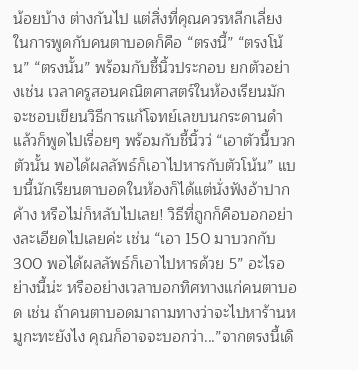น้อยบ้าง ต่างกันไป แต่สิ่งที่คุณควรหลีกเลี่ยงในการพูดกับคนตาบอดก็คือ “ตรงนี้” “ตรงโน้น” “ตรงนั้น” พร้อมกับชี้นิ้วประกอบ ยกตัวอย่างเช่น เวลาครูสอนคณิตศาสตร์ในห้องเรียนมักจะชอบเขียนวิธีการแก้โจทย์เลขบนกระดานดำ แล้วก็พูดไปเรื่อยๆ พร้อมกับชี้นิ้วว่ “เอาตัวนี้บวกตัวนั้น พอได้ผลลัพธ์ก็เอาไปหารกับตัวโน้น” แบบนี้นักเรียนตาบอดในห้องก็ได้แต่นั่งฟังอ้าปากค้าง หรือไม่ก็หลับไปเลย! วิธีที่ถูกก็คือบอกอย่างละเอียดไปเลยค่ะ เช่น “เอา 150 มาบวกกับ 300 พอได้ผลลัพธ์ก็เอาไปหารด้วย 5” อะไรอย่างนี้น่ะ หรืออย่างเวลาบอกทิศทางแก่คนตาบอด เช่น ถ้าคนตาบอดมาถามทางว่าจะไปหาร้านหมูกะทะยังไง คุณก็อาจจะบอกว่า...”จากตรงนี้เดิ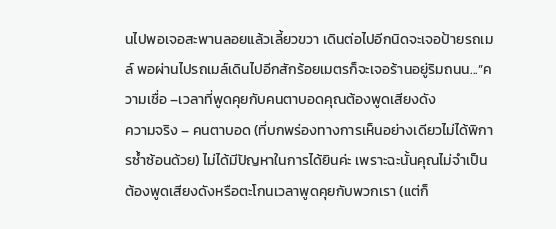นไปพอเจอสะพานลอยแล้วเลี้ยวขวา เดินต่อไปอีกนิดจะเจอป้ายรถเมล์ พอผ่านไปรถเมล์เดินไปอีกสักร้อยเมตรก็จะเจอร้านอยู่ริมถนน...”ความเชื่อ –เวลาที่พูดคุยกับคนตาบอดคุณต้องพูดเสียงดัง
ความจริง – คนตาบอด (ที่บกพร่องทางการเห็นอย่างเดียวไม่ได้พิการซ้ำซ้อนด้วย) ไม่ได้มีปัญหาในการได้ยินค่ะ เพราะฉะนั้นคุณไม่จำเป็นต้องพูดเสียงดังหรือตะโกนเวลาพูดคุยกับพวกเรา (แต่ก็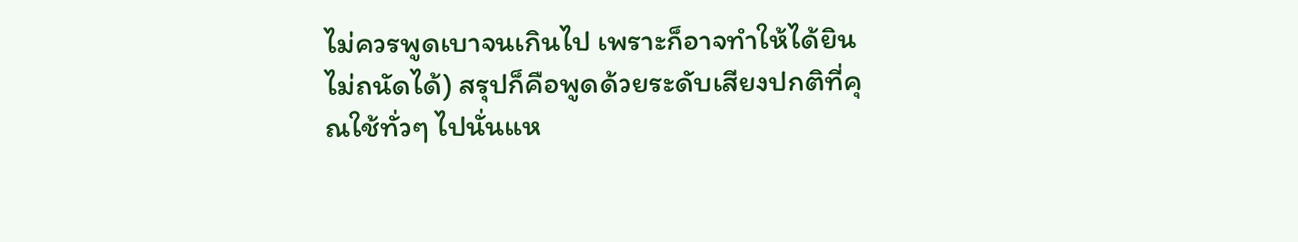ไม่ควรพูดเบาจนเกินไป เพราะก็อาจทำให้ได้ยินไม่ถนัดได้) สรุปก็คือพูดด้วยระดับเสียงปกติที่คุณใช้ทั่วๆ ไปนั่นแห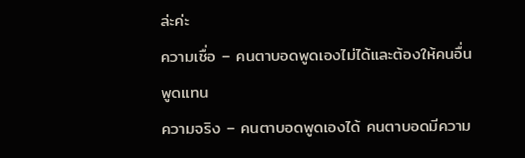ล่ะค่ะ
ความเชื่อ – คนตาบอดพูดเองไม่ได้และต้องให้คนอื่นพูดแทน
ความจริง – คนตาบอดพูดเองได้ คนตาบอดมีความ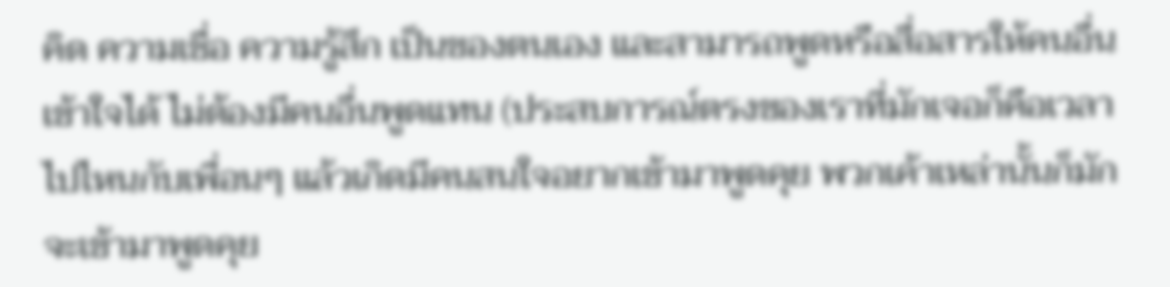คิด ความเชื่อ ความรู้สึก เป็นของตนเอง และสามารถพูดหรือสื่อสารให้คนอื่นเข้าใจได้ ไม่ต้องมีคนอื่นพูดแทน (ประสบการณ์ตรงของเราที่มักเจอก็คือเวลาไปไหนกับเพื่อนๆ แล้วเกิดมีคนสนใจอยากเข้ามาพูดคุย พวกเค้าเหล่านั้นก็มักจะเข้ามาพูดคุย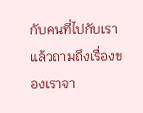กับคนที่ไปกับเรา แล้วถามถึงเรื่องของเราจา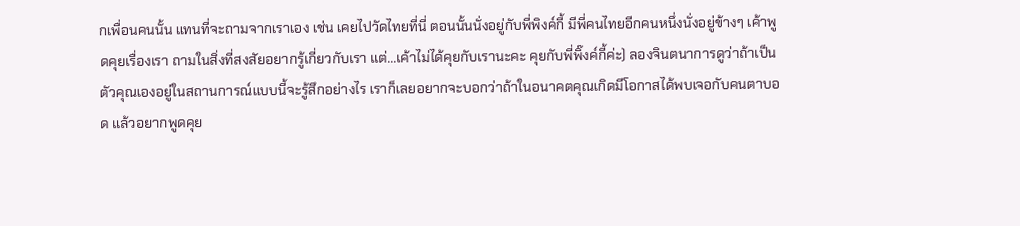กเพื่อนคนนั้น แทนที่จะถามจากเราเอง เช่น เคยไปวัดไทยที่นี่ ตอนนั้นนั่งอยู่กับพี่พิงค์กี้ มีพี่คนไทยอีกคนหนึ่งนั่งอยู่ข้างๆ เค้าพูดคุยเรื่องเรา ถามในสิ่งที่สงสัยอยากรู้เกี่ยวกับเรา แต่...เค้าไม่ได้คุยกับเรานะคะ คุยกับพี่พิ๊งค์กี้ค่ะ) ลองจินตนาการดูว่าถ้าเป็นตัวคุณเองอยู่ในสถานการณ์แบบนี้จะรู้สึกอย่างไร เราก็เลยอยากจะบอกว่าถ้าในอนาคตคุณเกิดมีโอกาสได้พบเจอกับคนตาบอด แล้วอยากพูดคุย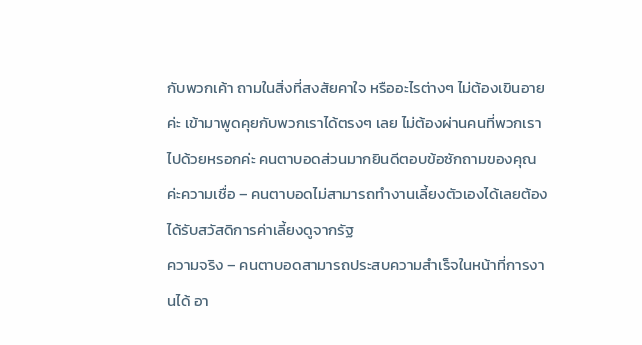กับพวกเค้า ถามในสิ่งที่สงสัยคาใจ หรืออะไรต่างๆ ไม่ต้องเขินอายค่ะ เข้ามาพูดคุยกับพวกเราได้ตรงๆ เลย ไม่ต้องผ่านคนที่พวกเราไปด้วยหรอกค่ะ คนตาบอดส่วนมากยินดีตอบข้อซักถามของคุณค่ะความเชื่อ – คนตาบอดไม่สามารถทำงานเลี้ยงตัวเองได้เลยต้องได้รับสวัสดิการค่าเลี้ยงดูจากรัฐ
ความจริง – คนตาบอดสามารถประสบความสำเร็จในหน้าที่การงานได้ อา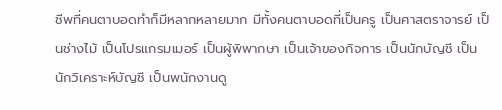ชีพที่คนตาบอดทำก็มีหลากหลายมาก มีทั้งคนตาบอดที่เป็นครู เป็นศาสตราจารย์ เป็นช่างไม้ เป็นโปรแกรมเมอร์ เป็นผู้พิพากษา เป็นเจ้าของกิจการ เป็นนักบัญชี เป็นนักวิเคราะห์บัญชี เป็นพนักงานดู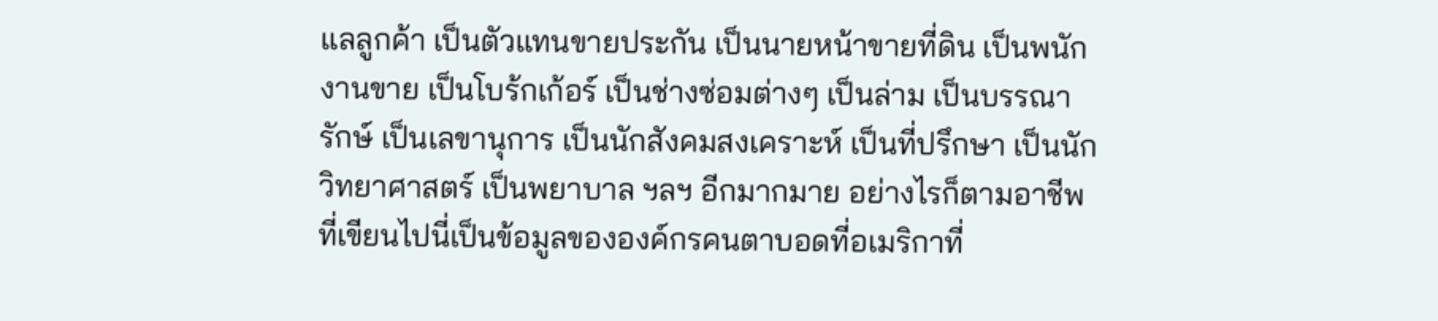แลลูกค้า เป็นตัวแทนขายประกัน เป็นนายหน้าขายที่ดิน เป็นพนักงานขาย เป็นโบร้กเก้อร์ เป็นช่างซ่อมต่างๆ เป็นล่าม เป็นบรรณารักษ์ เป็นเลขานุการ เป็นนักสังคมสงเคราะห์ เป็นที่ปรึกษา เป็นนักวิทยาศาสตร์ เป็นพยาบาล ฯลฯ อีกมากมาย อย่างไรก็ตามอาชีพที่เขียนไปนี่เป็นข้อมูลขององค์กรคนตาบอดที่อเมริกาที่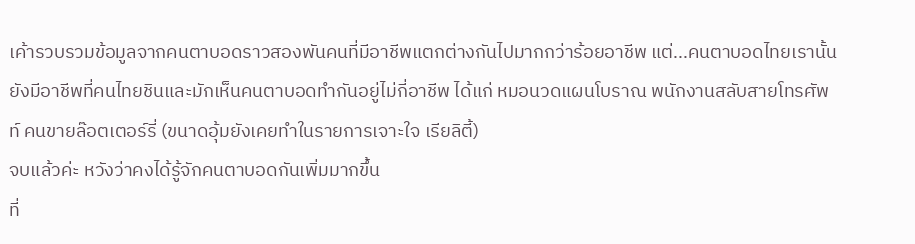เค้ารวบรวมข้อมูลจากคนตาบอดราวสองพันคนที่มีอาชีพแตกต่างกันไปมากกว่าร้อยอาชีพ แต่...คนตาบอดไทยเรานั้นยังมีอาชีพที่คนไทยชินและมักเห็นคนตาบอดทำกันอยู่ไม่กี่อาชีพ ได้แก่ หมอนวดแผนโบราณ พนักงานสลับสายโทรศัพท์ คนขายล๊อตเตอร์รี่ (ขนาดอุ้มยังเคยทำในรายการเจาะใจ เรียลิตี้)
จบแล้วค่ะ หวังว่าคงได้รู้จักคนตาบอดกันเพิ่มมากขึ้น
ที่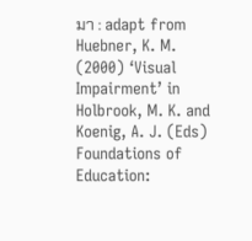มา : adapt from Huebner, K. M. (2000) ‘Visual Impairment’ in Holbrook, M. K. and Koenig, A. J. (Eds) Foundations of Education: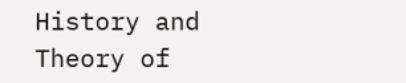History and Theory of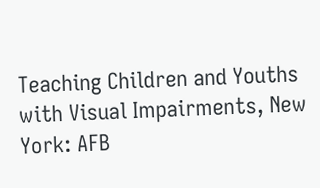Teaching Children and Youths with Visual Impairments, New York: AFB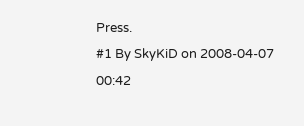Press.
#1 By SkyKiD on 2008-04-07 00:42